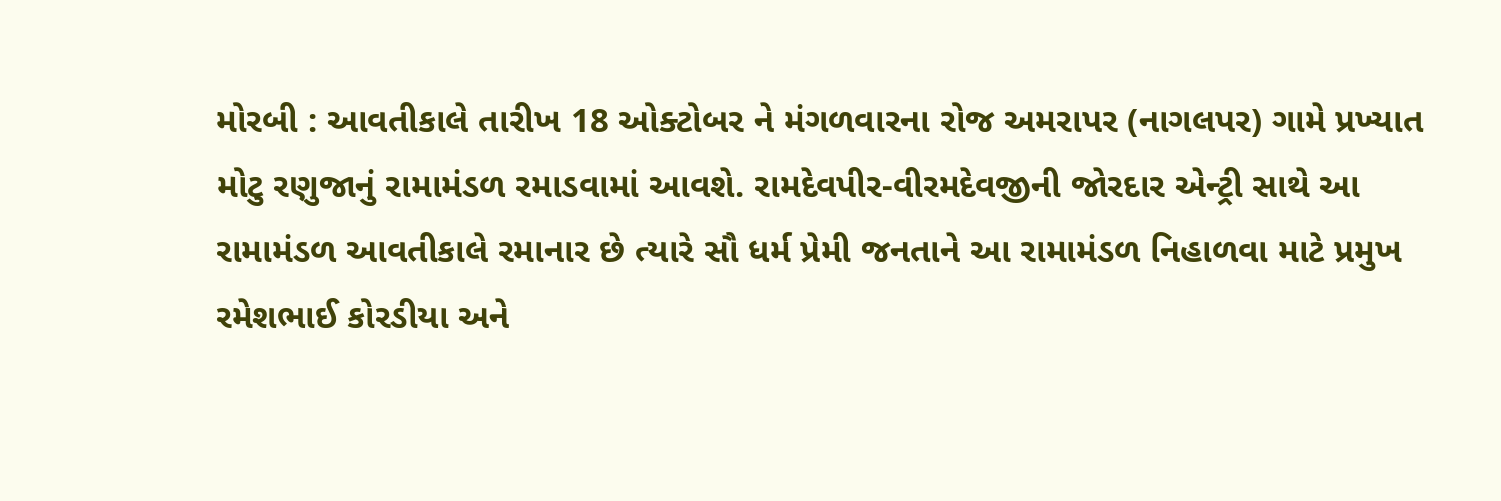મોરબી : આવતીકાલે તારીખ 18 ઓક્ટોબર ને મંગળવારના રોજ અમરાપર (નાગલપર) ગામે પ્રખ્યાત મોટુ રણુજાનું રામામંડળ રમાડવામાં આવશે. રામદેવપીર-વીરમદેવજીની જોરદાર એન્ટ્રી સાથે આ રામામંડળ આવતીકાલે રમાનાર છે ત્યારે સૌ ધર્મ પ્રેમી જનતાને આ રામામંડળ નિહાળવા માટે પ્રમુખ રમેશભાઈ કોરડીયા અને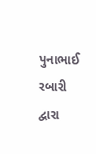પુનાભાઈ રબારી દ્વારા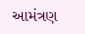આમંત્રણ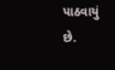પાઠવાયું છે.